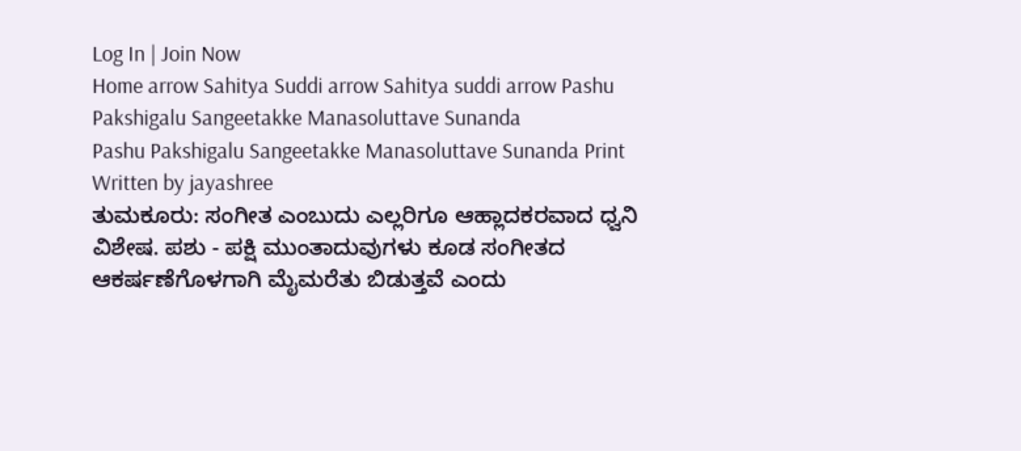Log In | Join Now
Home arrow Sahitya Suddi arrow Sahitya suddi arrow Pashu Pakshigalu Sangeetakke Manasoluttave Sunanda
Pashu Pakshigalu Sangeetakke Manasoluttave Sunanda Print
Written by jayashree
ತುಮಕೂರು: ಸಂಗೀತ ಎಂಬುದು ಎಲ್ಲರಿಗೂ ಆಹ್ಲಾದಕರವಾದ ಧ್ವನಿ ವಿಶೇಷ. ಪಶು - ಪಕ್ಷಿ ಮುಂತಾದುವುಗಳು ಕೂಡ ಸಂಗೀತದ ಆಕರ್ಷಣೆಗೊಳಗಾಗಿ ಮೈಮರೆತು ಬಿಡುತ್ತವೆ ಎಂದು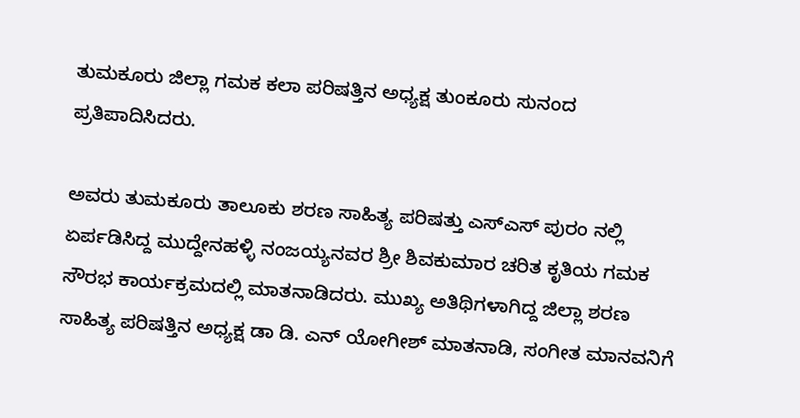ತುಮಕೂರು ಜಿಲ್ಲಾ ಗಮಕ ಕಲಾ ಪರಿಷತ್ತಿನ ಅಧ್ಯಕ್ಷ ತುಂಕೂರು ಸುನಂದ ಪ್ರತಿಪಾದಿಸಿದರು.

ಅವರು ತುಮಕೂರು ತಾಲೂಕು ಶರಣ ಸಾಹಿತ್ಯ ಪರಿಷತ್ತು ಎಸ್‌ಎಸ್ ಪುರಂ ನಲ್ಲಿ ಏರ್ಪಡಿಸಿದ್ದ ಮುದ್ದೇನಹಳ್ಳಿ ನಂಜಯ್ಯನವರ ಶ್ರೀ ಶಿವಕುಮಾರ ಚರಿತ ಕೃತಿಯ ಗಮಕ ಸೌರಭ ಕಾರ್ಯಕ್ರಮದಲ್ಲಿ ಮಾತನಾಡಿದರು. ಮುಖ್ಯ ಅತಿಥಿಗಳಾಗಿದ್ದ ಜಿಲ್ಲಾ ಶರಣ ಸಾಹಿತ್ಯ ಪರಿಷತ್ತಿನ ಅಧ್ಯಕ್ಷ ಡಾ ಡಿ. ಎನ್ ಯೋಗೀಶ್ ಮಾತನಾಡಿ, ಸಂಗೀತ ಮಾನವನಿಗೆ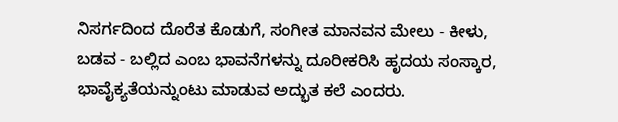ನಿಸರ್ಗದಿಂದ ದೊರೆತ ಕೊಡುಗೆ, ಸಂಗೀತ ಮಾನವನ ಮೇಲು - ಕೀಳು, ಬಡವ - ಬಲ್ಲಿದ ಎಂಬ ಭಾವನೆಗಳನ್ನು ದೂರೀಕರಿಸಿ ಹೃದಯ ಸಂಸ್ಕಾರ, ಭಾವೈಕ್ಯತೆಯನ್ನುಂಟು ಮಾಡುವ ಅದ್ಭುತ ಕಲೆ ಎಂದರು.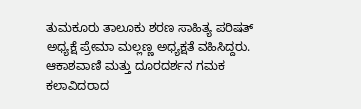ತುಮಕೂರು ತಾಲೂಕು ಶರಣ ಸಾಹಿತ್ಯ ಪರಿಷತ್ ಅಧ್ಯಕ್ಷೆ ಪ್ರೇಮಾ ಮಲ್ಲಣ್ಣ ಅಧ್ಯಕ್ಷತೆ ವಹಿಸಿದ್ದರು. ಆಕಾಶವಾಣಿ ಮತ್ತು ದೂರದರ್ಶನ ಗಮಕ ಕಲಾವಿದರಾದ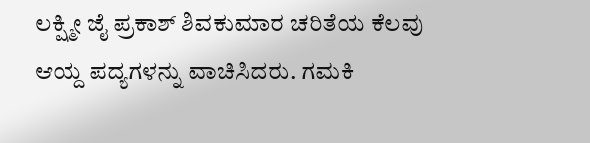ಲಕ್ಷ್ಮೀ ಜೈ ಪ್ರಕಾಶ್ ಶಿವಕುಮಾರ ಚರಿತೆಯ ಕೆಲವು ಆಯ್ದ ಪದ್ಯಗಳನ್ನು ವಾಚಿಸಿದರು. ಗಮಕಿ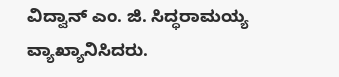ವಿದ್ವಾನ್ ಎಂ. ಜಿ. ಸಿದ್ಧರಾಮಯ್ಯ ವ್ಯಾಖ್ಯಾನಿಸಿದರು.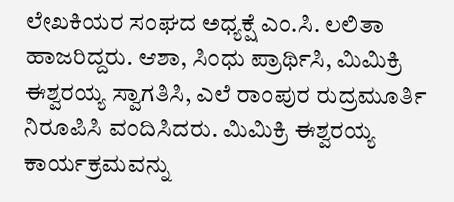ಲೇಖಕಿಯರ ಸಂಘದ ಅಧ್ಯಕ್ಷೆ ಎಂ.ಸಿ. ಲಲಿತಾ ಹಾಜರಿದ್ದರು. ಆಶಾ, ಸಿಂಧು ಪ್ರಾರ್ಥಿಸಿ, ಮಿಮಿಕ್ರಿ ಈಶ್ವರಯ್ಯ ಸ್ವಾಗತಿಸಿ, ಎಲೆ ರಾಂಪುರ ರುದ್ರಮೂರ್ತಿ ನಿರೂಪಿಸಿ ವಂದಿಸಿದರು. ಮಿಮಿಕ್ರಿ ಈಶ್ವರಯ್ಯ  ಕಾರ್ಯಕ್ರಮವನ್ನು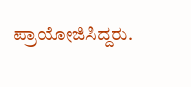ಪ್ರಾಯೋಜಿಸಿದ್ದರು.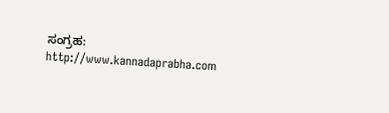ಸಂಗ್ರಹ: http://www.kannadaprabha.com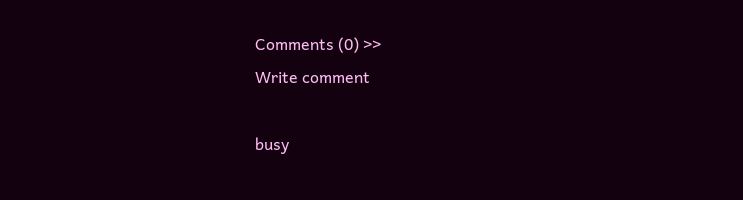Comments (0) >>
Write comment

busy